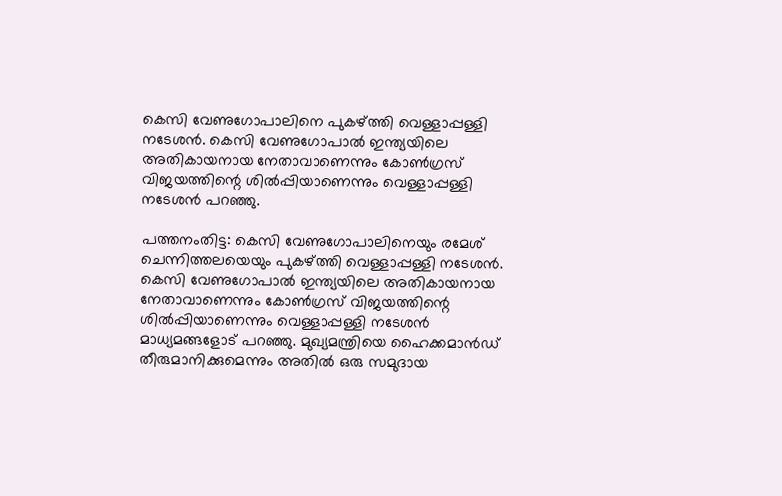കെസി വേണുഗോപാലിനെ പുകഴ്ത്തി വെള്ളാപ്പള്ളി നടേശൻ. കെസി വേണുഗോപാൽ ഇന്ത്യയിലെ അതികായനായ നേതാവാണെന്നും കോൺഗ്രസ് വിജയത്തിന്റെ ശിൽപ്പിയാണെന്നും വെള്ളാപ്പള്ളി ന‌ടേശൻ പറഞ്ഞു.

പത്തനംതിട്ട: കെസി വേണുഗോപാലിനെയും രമേശ് ചെന്നിത്തലയെയും പുകഴ്ത്തി വെള്ളാപ്പള്ളി നടേശൻ. കെസി വേണുഗോപാൽ ഇന്ത്യയിലെ അതികായനായ നേതാവാണെന്നും കോൺഗ്രസ് വിജയത്തിന്റെ ശിൽപ്പിയാണെന്നും വെള്ളാപ്പള്ളി ന‌ടേശൻ മാധ്യമങ്ങളോട് പറഞ്ഞു. മുഖ്യമന്ത്രിയെ ഹൈക്കമാൻഡ് തീരുമാനിക്കുമെന്നും അതിൽ ഒരു സമുദായ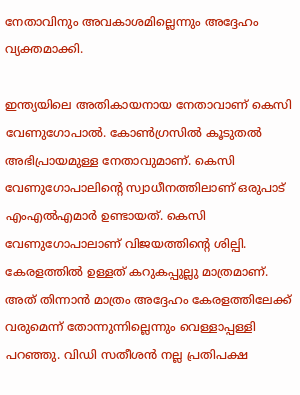നേതാവിനും അവകാശമില്ലെന്നും അദ്ദേഹം വ്യക്തമാക്കി.

ഇന്ത്യയിലെ അതികായനായ നേതാവാണ് കെസി വേണുഗോപാൽ. കോൺഗ്രസിൽ കൂടുതൽ അഭിപ്രായമുള്ള നേതാവുമാണ്. കെസി വേണുഗോപാലിന്റെ സ്വാധീനത്തിലാണ് ഒരുപാട് എംഎൽഎമാർ ഉണ്ടായത്. കെസി വേണുഗോപാലാണ് വിജയത്തിൻ്റെ ശില്പി. കേരളത്തിൽ ഉള്ളത് കറുകപ്പുല്ലു മാത്രമാണ്. അത് തിന്നാൻ മാത്രം അദ്ദേഹം കേരളത്തിലേക്ക് വരുമെന്ന് തോന്നുന്നില്ലെന്നും വെള്ളാപ്പള്ളി പറഞ്ഞു. വിഡി സതീശൻ നല്ല പ്രതിപക്ഷ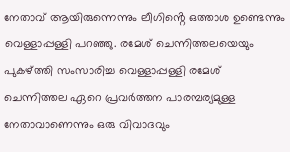നേതാവ് ആയിരുന്നെന്നും ലീഗിൻ്റെ ഒത്താശ ഉണ്ടെന്നും വെള്ളാപ്പള്ളി പറഞ്ഞു. രമേശ് ചെന്നിത്തലയെയും പുകഴ്ത്തി സംസാരിച്ച വെള്ളാപ്പള്ളി രമേശ് ചെന്നിത്തല ഏറെ പ്രവർത്തന പാരമ്പര്യമുള്ള നേതാവാണെന്നും ഒരു വിവാദവും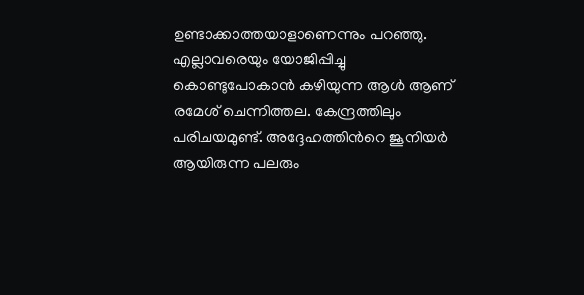ഉണ്ടാക്കാത്തയാളാണെന്നും പറഞ്ഞു. എല്ലാവരെയും യോജിപ്പിച്ചു കൊണ്ടുപോകാൻ കഴിയുന്ന ആൾ ആണ് രമേശ് ചെന്നിത്തല. കേന്ദ്രത്തിലും പരിചയമുണ്ട്. അദ്ദേഹത്തിൻറെ ജൂനിയർ ആയിരുന്ന പലരും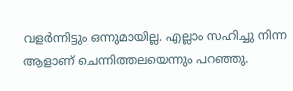വളർന്നിട്ടും ഒന്നുമായില്ല. എല്ലാം സഹിച്ചു നിന്ന ആളാണ് ചെന്നിത്തലയെന്നും പറഞ്ഞു.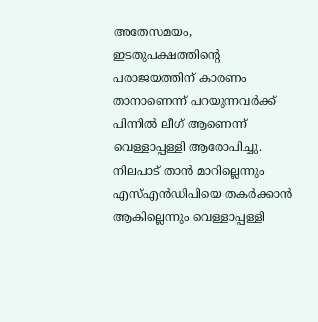അതേസമയം, ഇടതുപക്ഷത്തിന്റെ പരാജയത്തിന് കാരണം താനാണെന്ന് പറയുന്നവർക്ക് പിന്നിൽ ലീഗ് ആണെന്ന് വെള്ളാപ്പള്ളി ആരോപിച്ചു. നിലപാട് താൻ മാറില്ലെന്നും എസ്എൻഡിപിയെ തകർക്കാൻ ആകില്ലെന്നും വെള്ളാപ്പള്ളി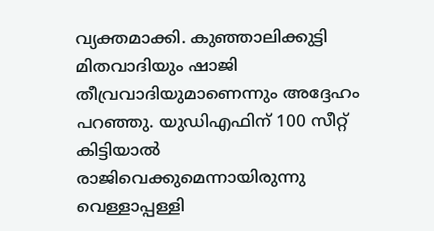വ്യക്തമാക്കി. കുഞ്ഞാലിക്കുട്ടി മിതവാദിയും ഷാജി തീവ്രവാദിയുമാണെന്നും അദ്ദേഹം പറഞ്ഞു. യുഡിഎഫിന് 100 സീറ്റ് കിട്ടിയാൽ രാജിവെക്കുമെന്നായിരുന്നു വെള്ളാപ്പള്ളി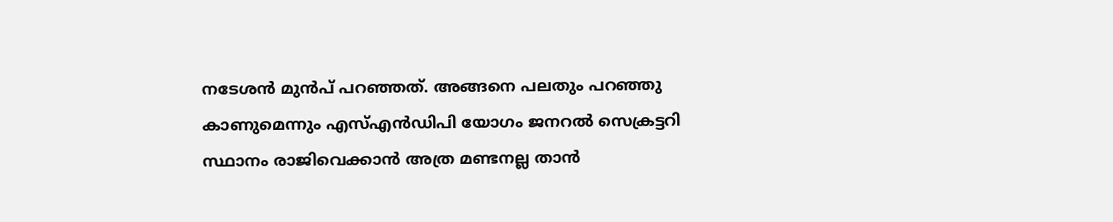നടേശൻ മുൻപ് പറഞ്ഞത്. അങ്ങനെ പലതും പറഞ്ഞു കാണുമെന്നും എസ്എൻഡിപി യോഗം ജനറൽ സെക്രട്ടറി സ്ഥാനം രാജിവെക്കാൻ അത്ര മണ്ടനല്ല താൻ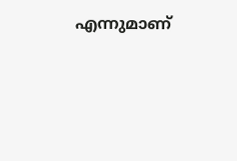എന്നുമാണ്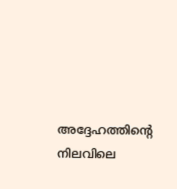അദ്ദേഹത്തിന്റെ നിലവിലെ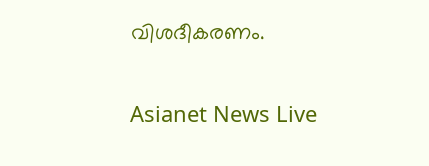വിശദീകരണം.

Asianet News Live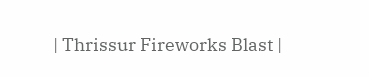| Thrissur Fireworks Blast |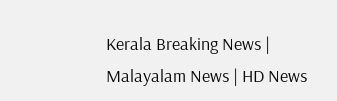Kerala Breaking News | Malayalam News | HD News